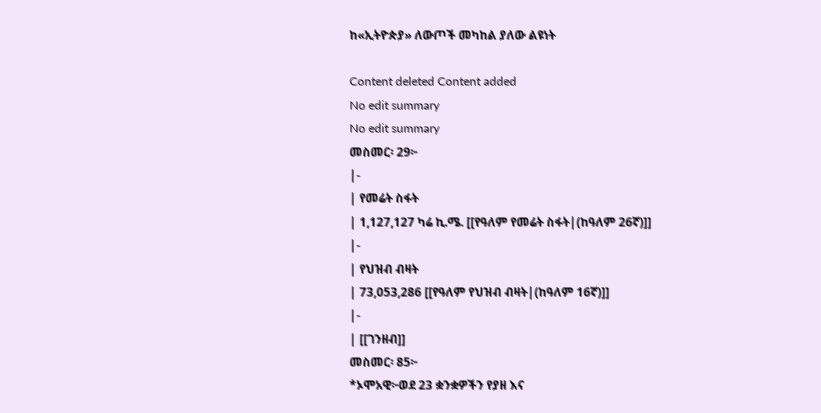ከ«ኢትዮጵያ» ለውጦች መካከል ያለው ልዩነት

Content deleted Content added
No edit summary
No edit summary
መስመር፡ 29፦
|-
| የመሬት ስፋት
| 1,127,127 ካሬ ኪ.ሜ. [[የዓለም የመሬት ስፋት|(ከዓለም 26ኛ)]]
|-
| የህዝብ ብዛት
| 73,053,286 [[የዓለም የህዝብ ብዛት|(ከዓለም 16ኛ)]]
|-
| [[ገንዘብ]]
መስመር፡ 85፦
*ኦሞአዊ፦ወደ 23 ቋንቋዎችን የያዘ እና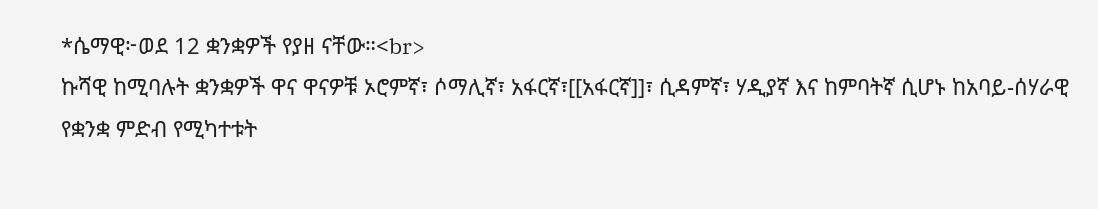*ሴማዊ፦ወደ 12 ቋንቋዎች የያዘ ናቸው።<br>
ኩሻዊ ከሚባሉት ቋንቋዎች ዋና ዋናዎቹ ኦሮምኛ፣ ሶማሊኛ፣ አፋርኛ፣[[አፋርኛ]]፣ ሲዳምኛ፣ ሃዲያኛ እና ከምባትኛ ሲሆኑ ከአባይ-ሰሃራዊ የቋንቋ ምድብ የሚካተቱት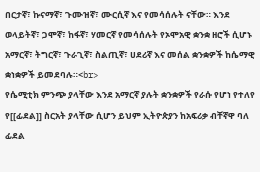በርታኛ፣ ኩናማኛ፣ ጉሙዝኛ፣ ሙርሲኛ እና የመሳሰሉት ናቸው። እንደ ወላይትኛ፣ ጋሞኛ፣ ከፋኛ፣ ሃመርኛ የመሳሰሉት የኦሞአዊ ቋንቋ ዘሮች ሲሆኑ አማርኛ፣ ትግርኛ፣ ጉራጊኛ፣ ስልጢኛ፣ ሀደሪኛ እና መሰል ቋንቋዎች ከሴማዊ ቋነቋዎች ይመደባሉ።<br>
የሴሚቲክ ምንጭ ያላቸው እንደ አማርኛ ያሉት ቋንቋዎች የራሱ የሆነ የተለየ የ[[ፊደል]] ስርአት ያላቸው ሲሆን ይህም ኢትዮጵያን ከአፍሪቃ ብቸኛዋ ባለ ፊደል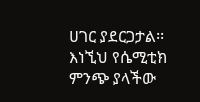ሀገር ያደርጋታል፡፡ እነኚህ የሴሚቲክ ምንጭ ያላችው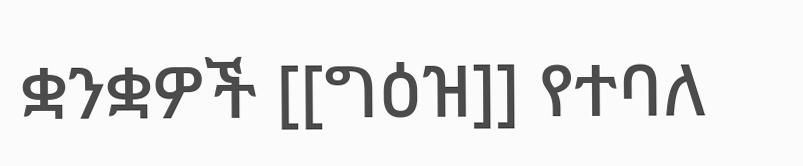ቋንቋዎች [[ግዕዝ]] የተባለ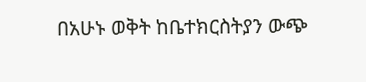በአሁኑ ወቅት ከቤተክርስትያን ውጭ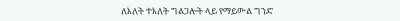ለእለት ተእለት ግልጋሎት ላይ የማይውል ግንድ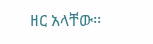ዘር አላቸው፡፡